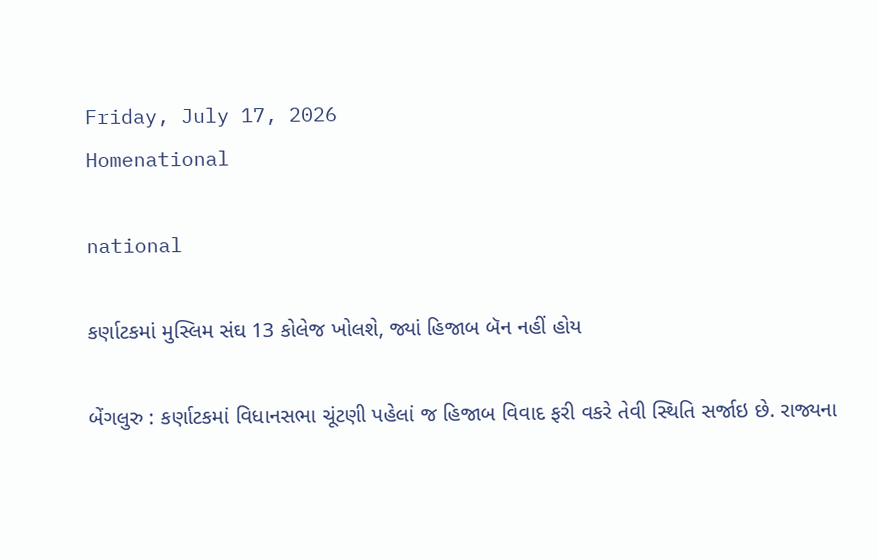Friday, July 17, 2026
Homenational

national

કર્ણાટકમાં મુસ્લિમ સંઘ 13 કોલેજ ખોલશે, જ્યાં હિજાબ બૅન નહીં હોય

બેંગલુરુ : કર્ણાટકમાં વિધાનસભા ચૂંટણી પહેલાં જ હિજાબ વિવાદ ફરી વકરે તેવી સ્થિતિ સર્જાઇ છે. રાજ્યના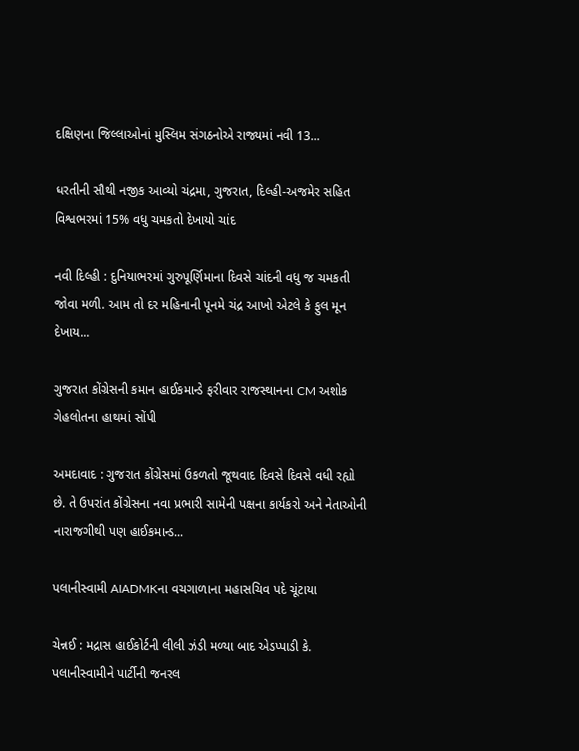દક્ષિણના જિલ્લાઓનાં મુસ્લિમ સંગઠનોએ રાજ્યમાં નવી 13...

ધરતીની સૌથી નજીક આવ્યો ચંદ્રમા, ગુજરાત, દિલ્હી-અજમેર સહિત વિશ્વભરમાં 15% વધુ ચમકતો દેખાયો ચાંદ

નવી દિલ્હી : દુનિયાભરમાં ગુરુપૂર્ણિમાના દિવસે ચાંદની વધુ જ ચમકતી જોવા મળી. આમ તો દર મહિનાની પૂનમે ચંદ્ર આખો એટલે કે ફુલ મૂન દેખાય...

ગુજરાત કોંગ્રેસની કમાન હાઈકમાન્ડે ફરીવાર રાજસ્થાનના CM અશોક ગેહલોતના હાથમાં સોંપી

અમદાવાદ : ગુજરાત કોંગ્રેસમાં ઉકળતો જૂથવાદ દિવસે દિવસે વધી રહ્યો છે. તે ઉપરાંત કોંગ્રેસના નવા પ્રભારી સામેની પક્ષના કાર્યકરો અને નેતાઓની નારાજગીથી પણ હાઈકમાન્ડ...

પલાનીસ્વામી AIADMKના વચગાળાના મહાસચિવ પદે ચૂંટાયા

ચેન્નઈ : મદ્રાસ હાઈકોર્ટની લીલી ઝંડી મળ્યા બાદ એડપ્પાડી કે. પલાનીસ્વામીને પાર્ટીની જનરલ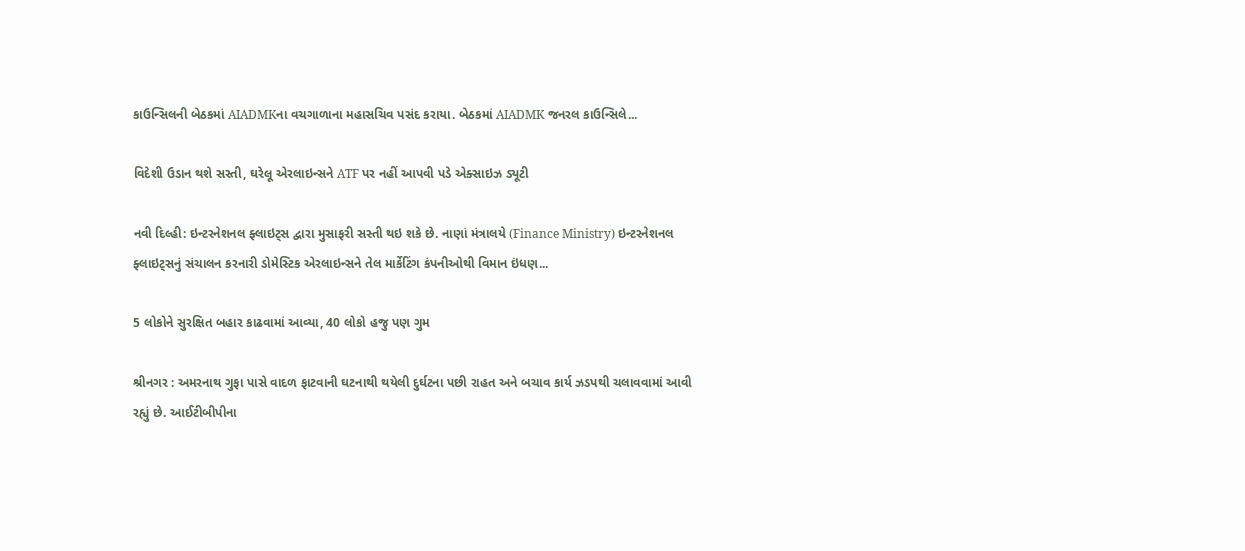કાઉન્સિલની બેઠકમાં AIADMKના વચગાળાના મહાસચિવ પસંદ કરાયા. બેઠકમાં AIADMK જનરલ કાઉન્સિલે...

વિદેશી ઉડાન થશે સસ્તી, ઘરેલૂ એરલાઇન્સને ATF પર નહીં આપવી પડે એક્સાઇઝ ડ્યૂટી

નવી દિલ્હી: ઇન્ટરનેશનલ ફ્લાઇટ્સ દ્વારા મુસાફરી સસ્તી થઇ શકે છે. નાણાં મંત્રાલયે (Finance Ministry) ઇન્ટરનેશનલ ફ્લાઇટ્સનું સંચાલન કરનારી ડોમેસ્ટિક એરલાઇન્સને તેલ માર્કેટિંગ કંપનીઓથી વિમાન ઇંધણ...

5 લોકોને સુરક્ષિત બહાર કાઢવામાં આવ્યા, 40 લોકો હજુ પણ ગુમ

શ્રીનગર : અમરનાથ ગુફા પાસે વાદળ ફાટવાની ઘટનાથી થયેલી દુર્ઘટના પછી રાહત અને બચાવ કાર્ય ઝડપથી ચલાવવામાં આવી રહ્યું છે. આઈટીબીપીના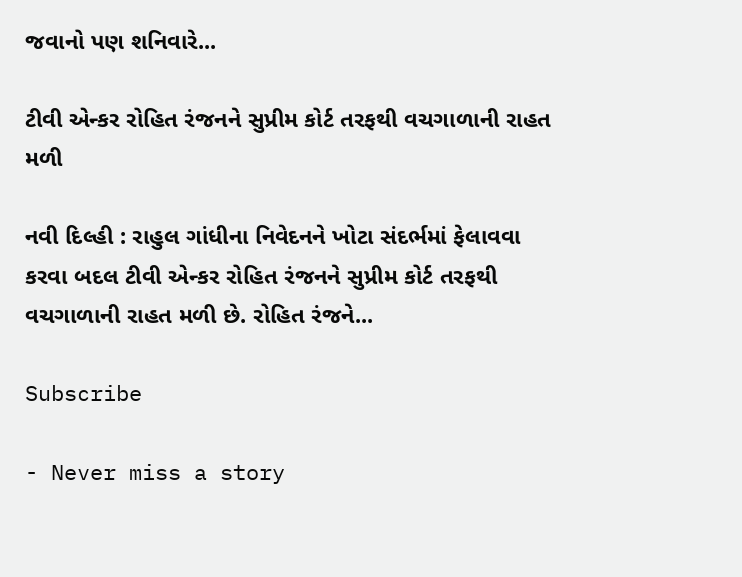જવાનો પણ શનિવારે...

ટીવી એન્કર રોહિત રંજનને સુપ્રીમ કોર્ટ તરફથી વચગાળાની રાહત મળી

નવી દિલ્હી : રાહુલ ગાંધીના નિવેદનને ખોટા સંદર્ભમાં ફેલાવવા કરવા બદલ ટીવી એન્કર રોહિત રંજનને સુપ્રીમ કોર્ટ તરફથી વચગાળાની રાહત મળી છે. રોહિત રંજને...

Subscribe

- Never miss a story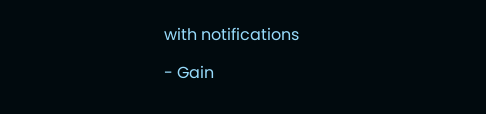with notifications

- Gain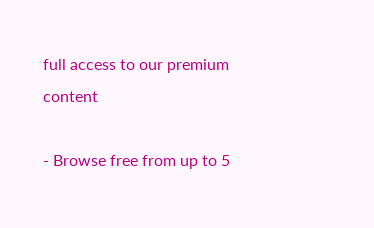full access to our premium content

- Browse free from up to 5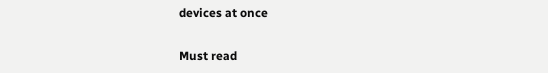devices at once

Must read